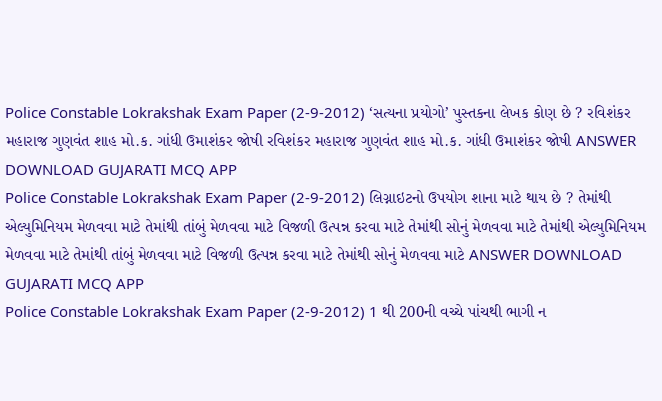Police Constable Lokrakshak Exam Paper (2-9-2012) ‘સત્યના પ્રયોગો’ પુસ્તકના લેખક કોણ છે ? રવિશંકર મહારાજ ગુણવંત શાહ મો.ક. ગાંધી ઉમાશંકર જોષી રવિશંકર મહારાજ ગુણવંત શાહ મો.ક. ગાંધી ઉમાશંકર જોષી ANSWER DOWNLOAD GUJARATI MCQ APP
Police Constable Lokrakshak Exam Paper (2-9-2012) લિગ્નાઇટનો ઉપયોગ શાના માટે થાય છે ? તેમાંથી એલ્યુમિનિયમ મેળવવા માટે તેમાંથી તાંબું મેળવવા માટે વિજળી ઉત્પન્ન કરવા માટે તેમાંથી સોનું મેળવવા માટે તેમાંથી એલ્યુમિનિયમ મેળવવા માટે તેમાંથી તાંબું મેળવવા માટે વિજળી ઉત્પન્ન કરવા માટે તેમાંથી સોનું મેળવવા માટે ANSWER DOWNLOAD GUJARATI MCQ APP
Police Constable Lokrakshak Exam Paper (2-9-2012) 1 થી 200ની વચ્ચે પાંચથી ભાગી ન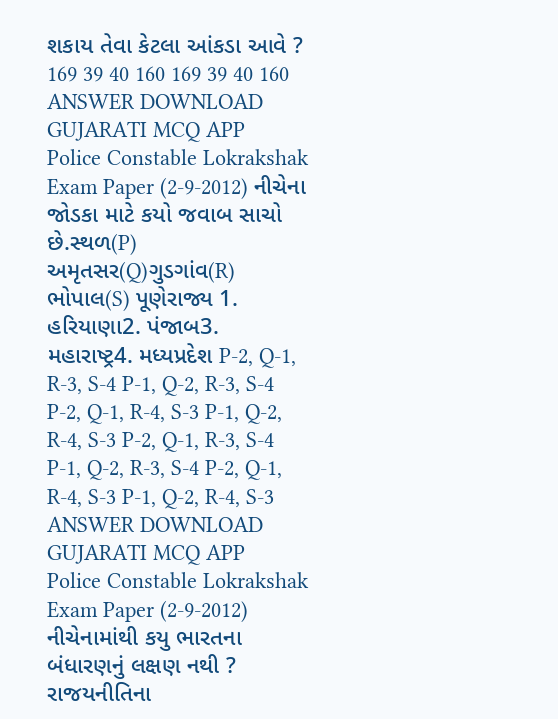શકાય તેવા કેટલા આંકડા આવે ? 169 39 40 160 169 39 40 160 ANSWER DOWNLOAD GUJARATI MCQ APP
Police Constable Lokrakshak Exam Paper (2-9-2012) નીચેના જોડકા માટે કયો જવાબ સાચો છે.સ્થળ(P) અમૃતસર(Q)ગુડગાંવ(R) ભોપાલ(S) પૂણેરાજ્ય 1. હરિયાણા2. પંજાબ3. મહારાષ્ટ્ર4. મધ્યપ્રદેશ P-2, Q-1, R-3, S-4 P-1, Q-2, R-3, S-4 P-2, Q-1, R-4, S-3 P-1, Q-2, R-4, S-3 P-2, Q-1, R-3, S-4 P-1, Q-2, R-3, S-4 P-2, Q-1, R-4, S-3 P-1, Q-2, R-4, S-3 ANSWER DOWNLOAD GUJARATI MCQ APP
Police Constable Lokrakshak Exam Paper (2-9-2012) નીચેનામાંથી કયુ ભારતના બંધારણનું લક્ષણ નથી ? રાજયનીતિના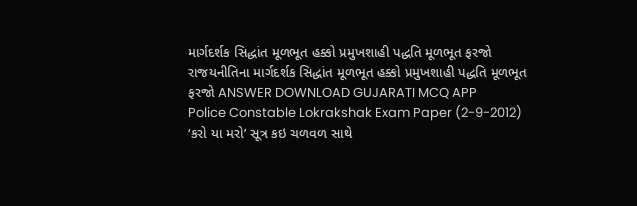માર્ગદર્શક સિદ્ધાંત મૂળભૂત હક્કો પ્રમુખશાહી પદ્ધતિ મૂળભૂત ફરજો રાજયનીતિના માર્ગદર્શક સિદ્ધાંત મૂળભૂત હક્કો પ્રમુખશાહી પદ્ધતિ મૂળભૂત ફરજો ANSWER DOWNLOAD GUJARATI MCQ APP
Police Constable Lokrakshak Exam Paper (2-9-2012) ‘કરો યા મરો’ સૂત્ર કઇ ચળવળ સાથે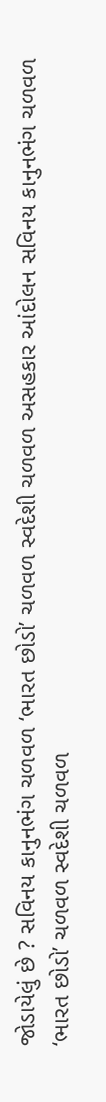જોડાયેલું છે ? સવિનય કાનુનભંગ ચળવળ ‘ભારત છોડો’ ચળવળ સ્વદેશી ચળવળ અસહકાર આંદોલન સવિનય કાનુનભંગ ચળવળ ‘ભારત છોડો’ ચળવળ સ્વદેશી ચળવળ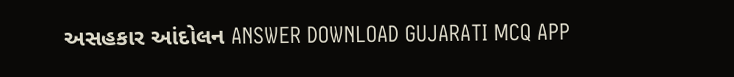અસહકાર આંદોલન ANSWER DOWNLOAD GUJARATI MCQ APP